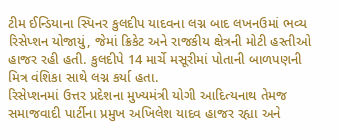ટીમ ઈન્ડિયાના સ્પિનર કુલદીપ યાદવના લગ્ન બાદ લખનઉમાં ભવ્ય રિસેપ્શન યોજાયું, જેમાં ક્રિકેટ અને રાજકીય ક્ષેત્રની મોટી હસ્તીઓ હાજર રહી હતી. કુલદીપે 14 માર્ચે મસૂરીમાં પોતાની બાળપણની મિત્ર વંશિકા સાથે લગ્ન કર્યા હતા.
રિસેપ્શનમાં ઉત્તર પ્રદેશના મુખ્યમંત્રી યોગી આદિત્યનાથ તેમજ સમાજવાદી પાર્ટીના પ્રમુખ અખિલેશ યાદવ હાજર રહ્યા અને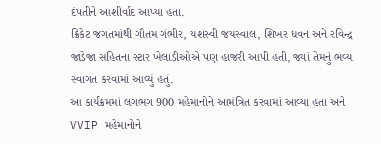દંપતીને આશીર્વાદ આપ્યા હતા.
ક્રિકેટ જગતમાંથી ગૌતમ ગંભીર, યશસ્વી જયસ્વાલ, શિખર ધવન અને રવિન્દ્ર જાડેજા સહિતના સ્ટાર ખેલાડીઓએ પણ હાજરી આપી હતી, જ્યાં તેમનું ભવ્ય સ્વાગત કરવામાં આવ્યું હતું.
આ કાર્યક્રમમાં લગભગ 900 મહેમાનોને આમંત્રિત કરવામાં આવ્યા હતા અને VVIP મહેમાનોને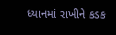ધ્યાનમાં રાખીને કડક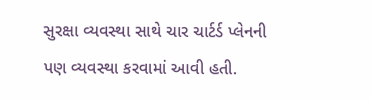સુરક્ષા વ્યવસ્થા સાથે ચાર ચાર્ટર્ડ પ્લેનની પણ વ્યવસ્થા કરવામાં આવી હતી.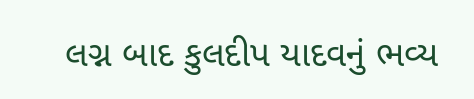લગ્ન બાદ કુલદીપ યાદવનું ભવ્ય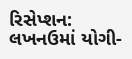રિસેપ્શન: લખનઉમાં યોગી-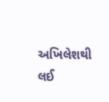અખિલેશથી લઈ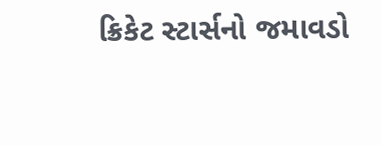ક્રિકેટ સ્ટાર્સનો જમાવડો